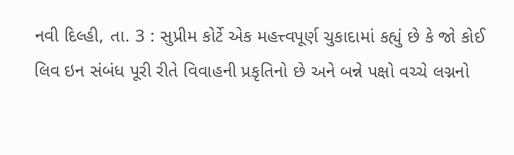નવી દિલ્હી, તા. 3 : સુપ્રીમ કોર્ટે એક મહત્ત્વપૂર્ણ ચુકાદામાં કહ્યું છે કે જો કોઈ
લિવ ઇન સંબંધ પૂરી રીતે વિવાહની પ્રકૃતિનો છે અને બન્ને પક્ષો વચ્ચે લગ્નનો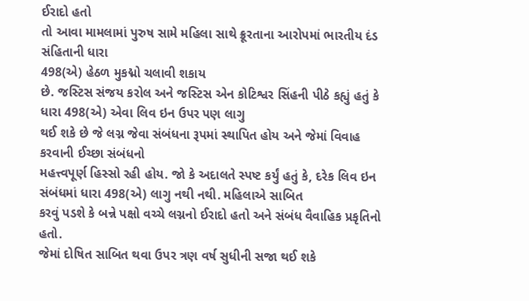ઈરાદો હતો
તો આવા મામલામાં પુરુષ સામે મહિલા સાથે ક્રૂરતાના આરોપમાં ભારતીય દંડ સંહિતાની ધારા
498(એ) હેઠળ મુકદ્મો ચલાવી શકાય
છે. જસ્ટિસ સંજય કરોલ અને જસ્ટિસ એન કોટિશ્વર સિંહની પીઠે કહ્યું હતું કે ધારા 498(એ) એવા લિવ ઇન ઉપર પણ લાગુ
થઈ શકે છે જે લગ્ન જેવા સંબંધના રૂપમાં સ્થાપિત હોય અને જેમાં વિવાહ કરવાની ઈચ્છા સંબંધનો
મહત્ત્વપૂર્ણ હિસ્સો રહી હોય. જો કે અદાલતે સ્પષ્ટ કર્યું હતું કે, દરેક લિવ ઇન સંબંધમાં ધારા 498(એ) લાગુ નથી નથી. મહિલાએ સાબિત
કરવું પડશે કે બન્ને પક્ષો વચ્ચે લગ્નનો ઈરાદો હતો અને સંબંધ વૈવાહિક પ્રકૃતિનો હતો.
જેમાં દોષિત સાબિત થવા ઉપર ત્રણ વર્ષ સુધીની સજા થઈ શકે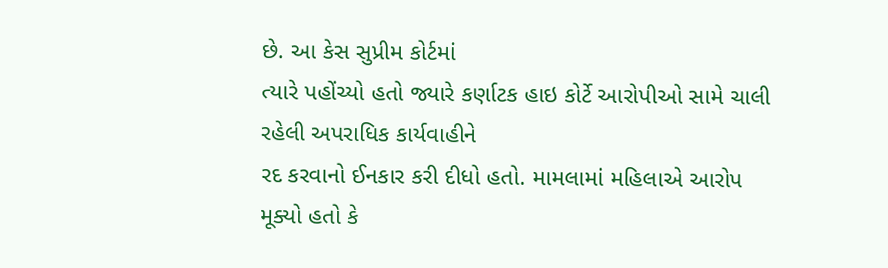છે. આ કેસ સુપ્રીમ કોર્ટમાં
ત્યારે પહોંચ્યો હતો જ્યારે કર્ણાટક હાઇ કોર્ટે આરોપીઓ સામે ચાલી રહેલી અપરાધિક કાર્યવાહીને
રદ કરવાનો ઈનકાર કરી દીધો હતો. મામલામાં મહિલાએ આરોપ મૂક્યો હતો કે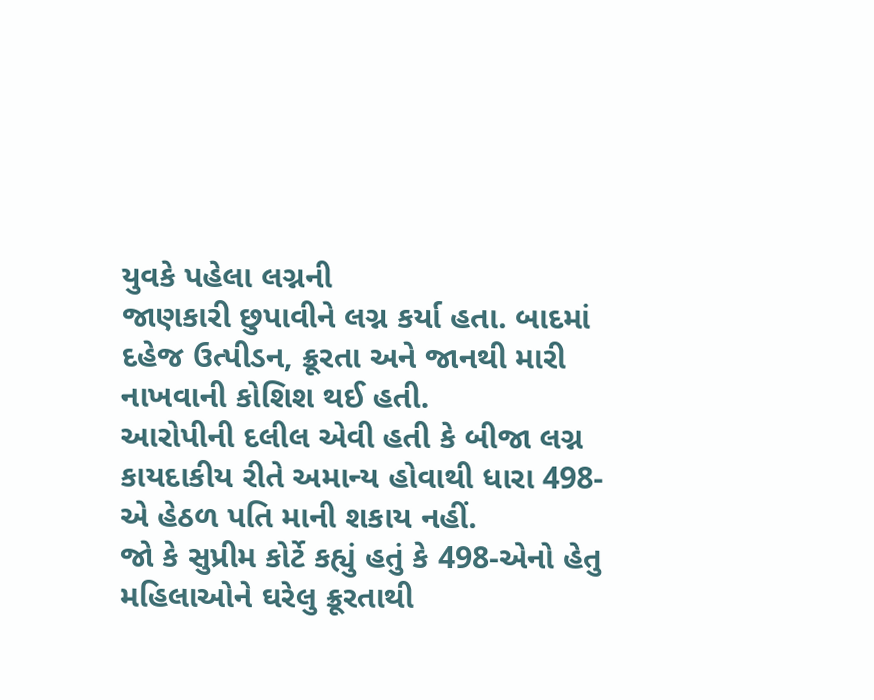યુવકે પહેલા લગ્નની
જાણકારી છુપાવીને લગ્ન કર્યા હતા. બાદમાં દહેજ ઉત્પીડન, ક્રૂરતા અને જાનથી મારી નાખવાની કોશિશ થઈ હતી.
આરોપીની દલીલ એવી હતી કે બીજા લગ્ન કાયદાકીય રીતે અમાન્ય હોવાથી ધારા 498-એ હેઠળ પતિ માની શકાય નહીં.
જો કે સુપ્રીમ કોર્ટે કહ્યું હતું કે 498-એનો હેતુ મહિલાઓને ઘરેલુ ક્રૂરતાથી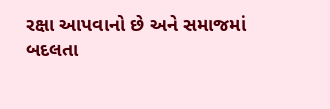રક્ષા આપવાનો છે અને સમાજમાં
બદલતા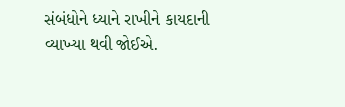સંબંધોને ધ્યાને રાખીને કાયદાની વ્યાખ્યા થવી જોઈએ.